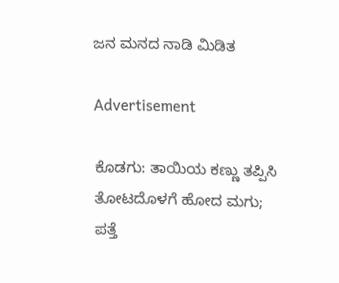ಜನ ಮನದ ನಾಡಿ ಮಿಡಿತ

Advertisement

ಕೊಡಗು: ತಾಯಿಯ ಕಣ್ಣು ತಪ್ಪಿಸಿ ತೋಟದೊಳಗೆ ಹೋದ ಮಗು; ಪತ್ತೆ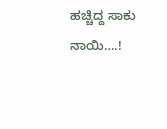ಹಚ್ಚಿದ್ದ ಸಾಕು ನಾಯಿ….!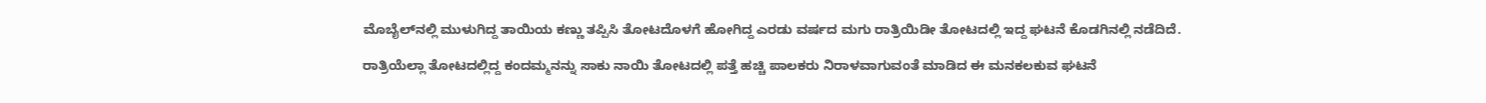ಮೊಬೈಲ್‌ನಲ್ಲಿ ಮುಳುಗಿದ್ದ ತಾಯಿಯ ಕಣ್ಣು ತಪ್ಪಿಸಿ ತೋಟದೊಳಗೆ ಹೋಗಿದ್ದ ಎರಡು ವರ್ಷದ ಮಗು ರಾತ್ರಿಯಿಡೀ ತೋಟದಲ್ಲಿ ಇದ್ದ ಘಟನೆ ಕೊಡಗಿನಲ್ಲಿ ನಡೆದಿದೆ.

ರಾತ್ರಿಯೆಲ್ಲಾ ತೋಟದಲ್ಲಿದ್ದ ಕಂದಮ್ಮನನ್ನು ಸಾಕು ನಾಯಿ ತೋಟದಲ್ಲಿ ಪತ್ತೆ ಹಚ್ಚಿ ಪಾಲಕರು ನಿರಾಳವಾಗುವಂತೆ ಮಾಡಿದ ಈ ಮನಕಲಕುವ ಘಟನೆ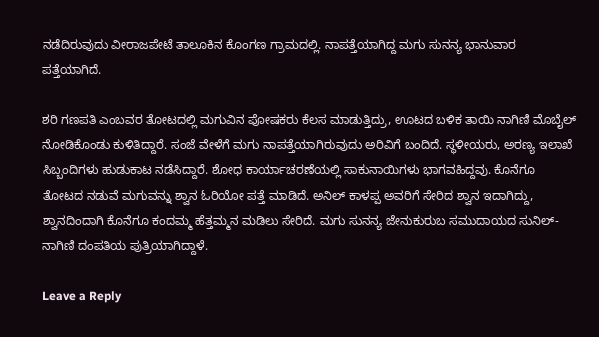ನಡೆದಿರುವುದು ವೀರಾಜಪೇಟೆ ತಾಲೂಕಿನ ಕೊಂಗಣ ಗ್ರಾಮದಲ್ಲಿ. ನಾಪತ್ತೆಯಾಗಿದ್ದ ಮಗು ಸುನನ್ಯ ಭಾನುವಾರ ಪತ್ತೆಯಾಗಿದೆ.

ಶರಿ ಗಣಪತಿ ಎಂಬವರ ತೋಟದಲ್ಲಿ ಮಗುವಿನ ಪೋಷಕರು ಕೆಲಸ ಮಾಡುತ್ತಿದ್ರು, ಊಟದ ಬಳಿಕ ತಾಯಿ ನಾಗಿಣಿ ಮೊಬೈಲ್ ನೋಡಿಕೊಂಡು ಕುಳಿತಿದ್ದಾರೆ. ಸಂಜೆ ವೇಳೆಗೆ ಮಗು ನಾಪತ್ತೆಯಾಗಿರುವುದು ಅರಿವಿಗೆ ಬಂದಿದೆ. ಸ್ಥಳೀಯರು, ಅರಣ್ಯ ಇಲಾಖೆ ಸಿಬ್ಬಂದಿಗಳು ಹುಡುಕಾಟ ನಡೆಸಿದ್ದಾರೆ. ಶೋಧ ಕಾರ್ಯಾಚರಣೆಯಲ್ಲಿ ಸಾಕುನಾಯಿಗಳು ಭಾಗವಹಿದ್ದವು. ಕೊನೆಗೂ ತೋಟದ ನಡುವೆ ಮಗುವನ್ನು ಶ್ವಾನ ಓರಿಯೋ ಪತ್ತೆ ಮಾಡಿದೆ. ಅನಿಲ್ ಕಾಳಪ್ಪ ಅವರಿಗೆ ಸೇರಿದ ಶ್ವಾನ ಇದಾಗಿದ್ದು, ಶ್ವಾನದಿಂದಾಗಿ ಕೊನೆಗೂ ಕಂದಮ್ಮ ಹೆತ್ತಮ್ಮನ ಮಡಿಲು ಸೇರಿದೆ. ಮಗು ಸುನನ್ಯ ಜೇನುಕುರುಬ ಸಮುದಾಯದ ಸುನಿಲ್-ನಾಗಿಣಿ ದಂಪತಿಯ ಪುತ್ರಿಯಾಗಿದ್ದಾಳೆ.

Leave a Reply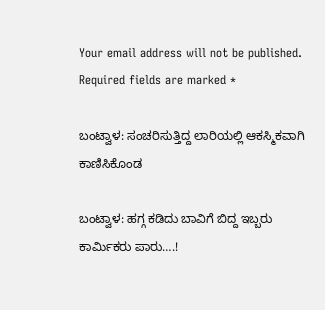Your email address will not be published. Required fields are marked *

ಬಂಟ್ವಾಳ: ಸಂಚರಿಸುತ್ತಿದ್ದ ಲಾರಿಯಲ್ಲಿ ಆಕಸ್ಮಿಕವಾಗಿ ಕಾಣಿಸಿಕೊಂಡ

ಬಂಟ್ವಾಳ: ಹಗ್ಗ ಕಡಿದು ಬಾವಿಗೆ ಬಿದ್ದ ಇಬ್ಬರು ಕಾರ್ಮಿಕರು ಪಾರು….!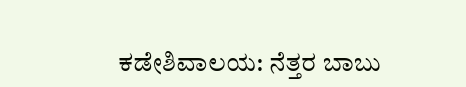ಕಡೇಶಿವಾಲಯ: ನೆತ್ತರ ಬಾಬು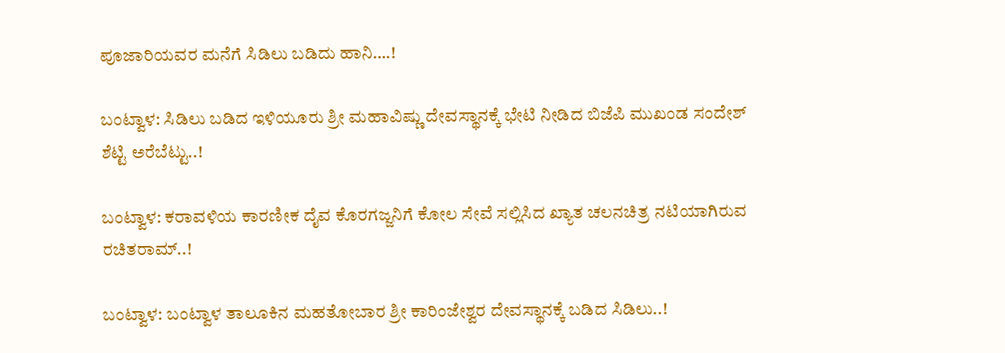ಪೂಜಾರಿಯವರ ಮನೆಗೆ ಸಿಡಿಲು ಬಡಿದು ಹಾನಿ….!

ಬಂಟ್ವಾಳ: ಸಿಡಿಲು ಬಡಿದ ಇಳಿಯೂರು ಶ್ರೀ ಮಹಾವಿಷ್ಣು ದೇವಸ್ಥಾನಕ್ಕೆ ಭೇಟಿ ನೀಡಿದ ಬಿಜೆಪಿ ಮುಖಂಡ ಸಂದೇಶ್ ಶೆಟ್ಟಿ ಅರೆಬೆಟ್ಟು..!

ಬಂಟ್ವಾಳ: ಕರಾವಳಿಯ ಕಾರಣೀಕ ದೈವ ಕೊರಗಜ್ಜನಿಗೆ ಕೋಲ ಸೇವೆ ಸಲ್ಲಿಸಿದ ಖ್ಯಾತ ಚಲನಚಿತ್ರ ನಟಿಯಾಗಿರುವ ರಚಿತರಾಮ್..!

ಬಂಟ್ವಾಳ: ಬಂಟ್ವಾಳ ತಾಲೂಕಿನ ಮಹತೋಬಾರ ಶ್ರೀ ಕಾರಿಂಜೇಶ್ವರ ದೇವಸ್ಥಾನಕ್ಕೆ ಬಡಿದ ಸಿಡಿಲು..!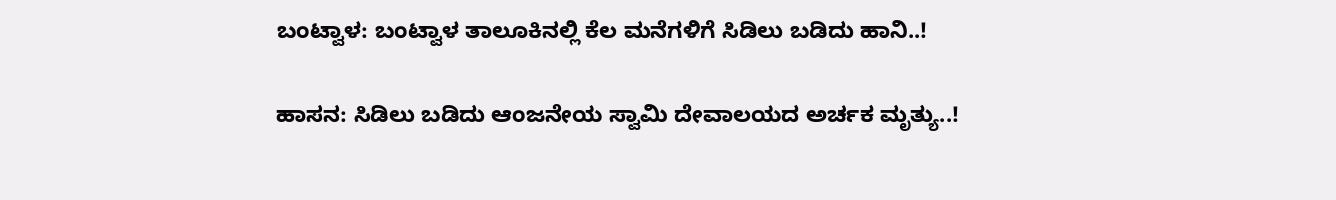ಬಂಟ್ವಾಳ: ಬಂಟ್ವಾಳ ತಾಲೂಕಿನಲ್ಲಿ ಕೆಲ ಮನೆಗಳಿಗೆ ಸಿಡಿಲು ಬಡಿದು ಹಾನಿ..!

ಹಾಸನ: ಸಿಡಿಲು ಬಡಿದು ಆಂಜನೇಯ ಸ್ವಾಮಿ ದೇವಾಲಯದ ಅರ್ಚಕ ಮೃತ್ಯು..!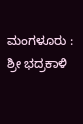ಮಂಗಳೂರು : ಶ್ರೀ ಭದ್ರಕಾಳಿ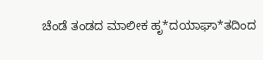ಚೆಂಡೆ ತಂಡದ ಮಾಲೀಕ ಹೃ*ದಯಾಘಾ*ತದಿಂದ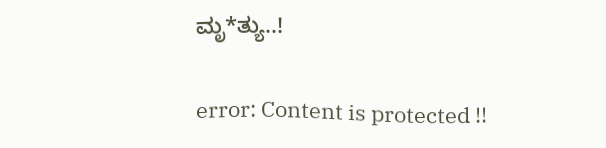ಮೃ*ತ್ಯು..!

error: Content is protected !!